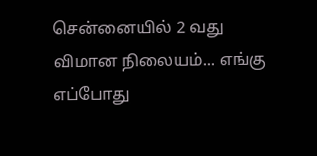சென்னையில் 2 வது விமான நிலையம்... எங்கு எப்போது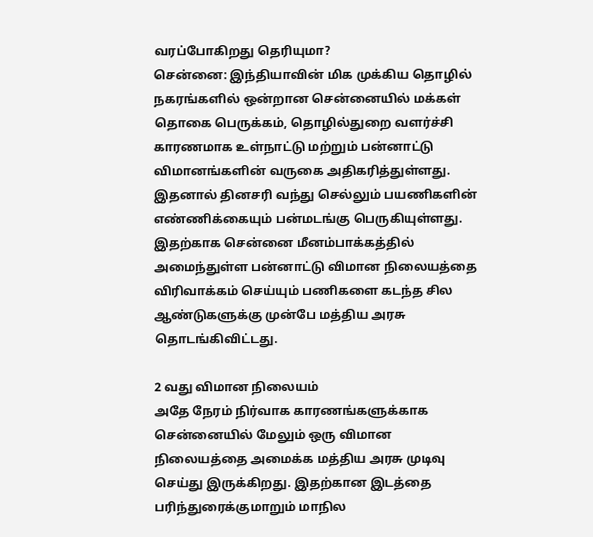வரப்போகிறது தெரியுமா?
சென்னை: இந்தியாவின் மிக முக்கிய தொழில் நகரங்களில் ஒன்றான சென்னையில் மக்கள் தொகை பெருக்கம், தொழில்துறை வளர்ச்சி காரணமாக உள்நாட்டு மற்றும் பன்னாட்டு விமானங்களின் வருகை அதிகரித்துள்ளது.
இதனால் தினசரி வந்து செல்லும் பயணிகளின் எண்ணிக்கையும் பன்மடங்கு பெருகியுள்ளது.
இதற்காக சென்னை மீனம்பாக்கத்தில் அமைந்துள்ள பன்னாட்டு விமான நிலையத்தை விரிவாக்கம் செய்யும் பணிகளை கடந்த சில ஆண்டுகளுக்கு முன்பே மத்திய அரசு தொடங்கிவிட்டது.

2 வது விமான நிலையம்
அதே நேரம் நிர்வாக காரணங்களுக்காக சென்னையில் மேலும் ஒரு விமான நிலையத்தை அமைக்க மத்திய அரசு முடிவு செய்து இருக்கிறது. இதற்கான இடத்தை பரிந்துரைக்குமாறும் மாநில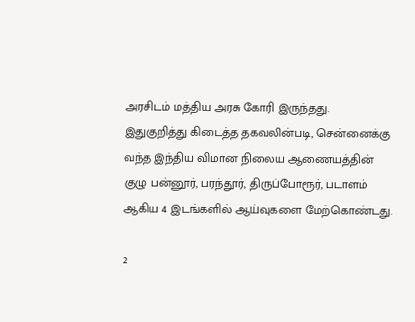அரசிடம் மத்திய அரசு கோரி இருந்தது.
இதுகுறித்து கிடைத்த தகவலின்படி, சென்னைக்கு வந்த இந்திய விமான நிலைய ஆணையத்தின் குழு பன்னூர், பரந்தூர், திருப்போரூர், படாளம் ஆகிய 4 இடங்களில் ஆய்வுகளை மேற்கொண்டது.

2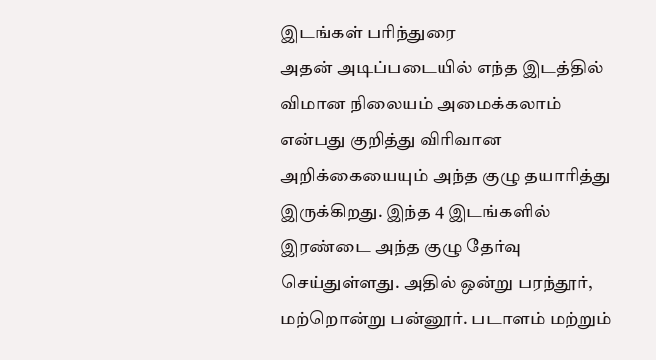இடங்கள் பரிந்துரை
அதன் அடிப்படையில் எந்த இடத்தில் விமான நிலையம் அமைக்கலாம் என்பது குறித்து விரிவான அறிக்கையையும் அந்த குழு தயாரித்து இருக்கிறது. இந்த 4 இடங்களில் இரண்டை அந்த குழு தேர்வு செய்துள்ளது. அதில் ஒன்று பரந்தூர், மற்றொன்று பன்னூர். படாளம் மற்றும்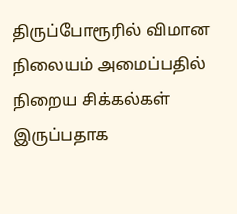திருப்போரூரில் விமான நிலையம் அமைப்பதில் நிறைய சிக்கல்கள் இருப்பதாக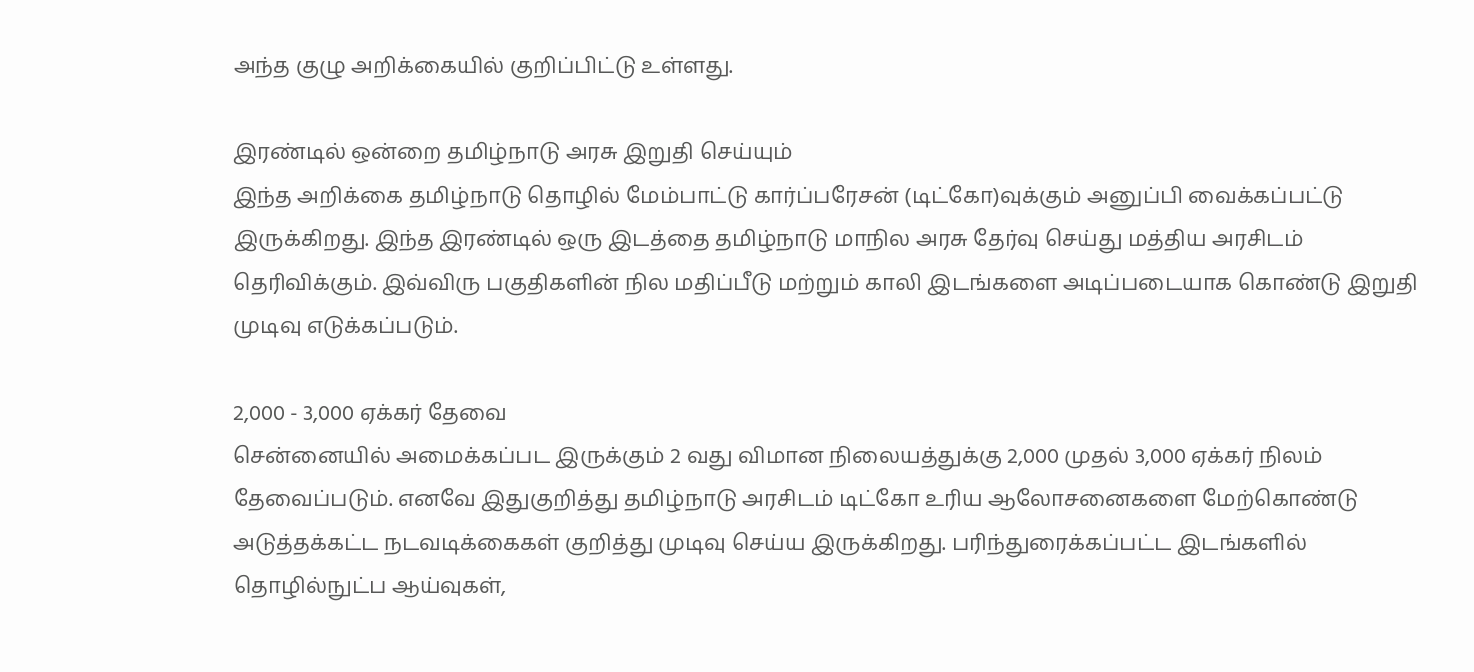அந்த குழு அறிக்கையில் குறிப்பிட்டு உள்ளது.

இரண்டில் ஒன்றை தமிழ்நாடு அரசு இறுதி செய்யும்
இந்த அறிக்கை தமிழ்நாடு தொழில் மேம்பாட்டு கார்ப்பரேசன் (டிட்கோ)வுக்கும் அனுப்பி வைக்கப்பட்டு இருக்கிறது. இந்த இரண்டில் ஒரு இடத்தை தமிழ்நாடு மாநில அரசு தேர்வு செய்து மத்திய அரசிடம் தெரிவிக்கும். இவ்விரு பகுதிகளின் நில மதிப்பீடு மற்றும் காலி இடங்களை அடிப்படையாக கொண்டு இறுதி முடிவு எடுக்கப்படும்.

2,000 - 3,000 ஏக்கர் தேவை
சென்னையில் அமைக்கப்பட இருக்கும் 2 வது விமான நிலையத்துக்கு 2,000 முதல் 3,000 ஏக்கர் நிலம் தேவைப்படும். எனவே இதுகுறித்து தமிழ்நாடு அரசிடம் டிட்கோ உரிய ஆலோசனைகளை மேற்கொண்டு அடுத்தக்கட்ட நடவடிக்கைகள் குறித்து முடிவு செய்ய இருக்கிறது. பரிந்துரைக்கப்பட்ட இடங்களில் தொழில்நுட்ப ஆய்வுகள்,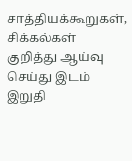சாத்தியக்கூறுகள், சிக்கல்கள் குறித்து ஆய்வு செய்து இடம் இறுதி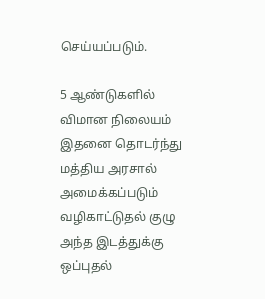செய்யப்படும்.

5 ஆண்டுகளில் விமான நிலையம்
இதனை தொடர்ந்து மத்திய அரசால் அமைக்கப்படும் வழிகாட்டுதல் குழு அந்த இடத்துக்கு ஒப்புதல்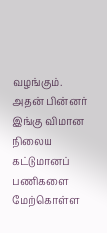வழங்கும். அதன் பின்னர் இங்கு விமான நிலைய கட்டுமானப் பணிகளை மேற்கொள்ள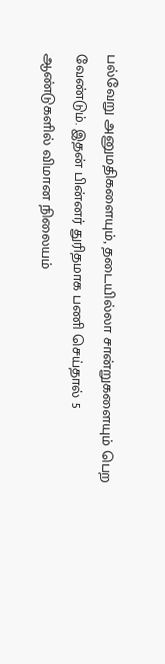பல்வேறு அனுமதிகளையும், தடையில்லா சான்றுகளையும் பெற வேண்டும். இதன் பின்னர் துரிதமாக பணி செய்தால் 5 ஆண்டுகளில் விமான நிலையம்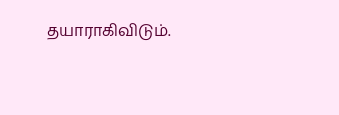தயாராகிவிடும்.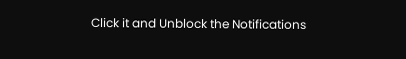Click it and Unblock the Notifications